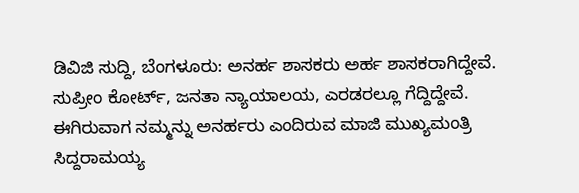ಡಿವಿಜಿ ಸುದ್ದಿ, ಬೆಂಗಳೂರು: ಅನರ್ಹ ಶಾಸಕರು ಅರ್ಹ ಶಾಸಕರಾಗಿದ್ದೇವೆ. ಸುಪ್ರೀಂ ಕೋರ್ಟ್, ಜನತಾ ನ್ಯಾಯಾಲಯ, ಎರಡರಲ್ಲೂ ಗೆದ್ದಿದ್ದೇವೆ. ಈಗಿರುವಾಗ ನಮ್ಮನ್ನು ಅನರ್ಹರು ಎಂದಿರುವ ಮಾಜಿ ಮುಖ್ಯಮಂತ್ರಿ ಸಿದ್ದರಾಮಯ್ಯ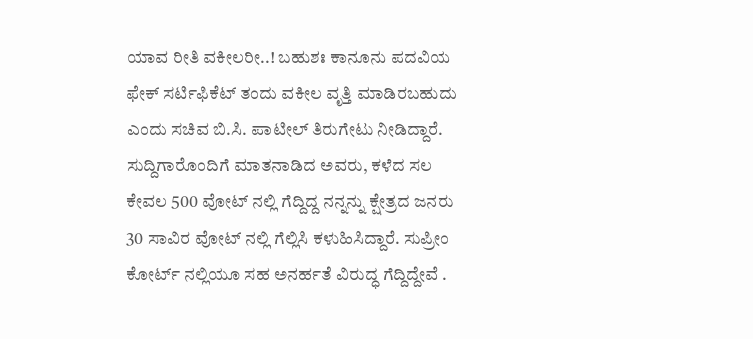ಯಾವ ರೀತಿ ವಕೀಲರೀ..! ಬಹುಶಃ ಕಾನೂನು ಪದವಿಯ ಫೇಕ್ ಸರ್ಟಿಫಿಕೆಟ್ ತಂದು ವಕೀಲ ವೃತ್ತಿ ಮಾಡಿರಬಹುದು ಎಂದು ಸಚಿವ ಬಿ.ಸಿ. ಪಾಟೀಲ್ ತಿರುಗೇಟು ನೀಡಿದ್ದಾರೆ.
ಸುದ್ದಿಗಾರೊಂದಿಗೆ ಮಾತನಾಡಿದ ಅವರು, ಕಳೆದ ಸಲ ಕೇವಲ 500 ವೋಟ್ ನಲ್ಲಿ ಗೆದ್ದಿದ್ದ ನನ್ನನ್ನು ಕ್ಷೇತ್ರದ ಜನರು 30 ಸಾವಿರ ವೋಟ್ ನಲ್ಲಿ ಗೆಲ್ಲಿಸಿ ಕಳುಹಿಸಿದ್ದಾರೆ. ಸುಪ್ರೀಂ ಕೋರ್ಟ್ ನಲ್ಲಿಯೂ ಸಹ ಅನರ್ಹತೆ ವಿರುದ್ಧ ಗೆದ್ದಿದ್ದೇವೆ .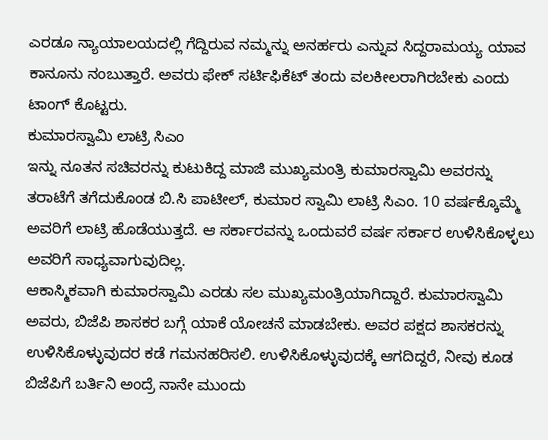ಎರಡೂ ನ್ಯಾಯಾಲಯದಲ್ಲಿ ಗೆದ್ದಿರುವ ನಮ್ಮನ್ನು ಅನರ್ಹರು ಎನ್ನುವ ಸಿದ್ದರಾಮಯ್ಯ ಯಾವ ಕಾನೂನು ನಂಬುತ್ತಾರೆ. ಅವರು ಫೇಕ್ ಸರ್ಟಿಫಿಕೆಟ್ ತಂದು ವಲಕೀಲರಾಗಿರಬೇಕು ಎಂದು ಟಾಂಗ್ ಕೊಟ್ಟರು.
ಕುಮಾರಸ್ವಾಮಿ ಲಾಟ್ರಿ ಸಿಎಂ
ಇನ್ನು ನೂತನ ಸಚಿವರನ್ನು ಕುಟುಕಿದ್ದ ಮಾಜಿ ಮುಖ್ಯಮಂತ್ರಿ ಕುಮಾರಸ್ವಾಮಿ ಅವರನ್ನು ತರಾಟೆಗೆ ತಗೆದುಕೊಂಡ ಬಿ.ಸಿ ಪಾಟೀಲ್, ಕುಮಾರ ಸ್ವಾಮಿ ಲಾಟ್ರಿ ಸಿಎಂ. 10 ವರ್ಷಕ್ಕೊಮ್ಮೆ ಅವರಿಗೆ ಲಾಟ್ರಿ ಹೊಡೆಯುತ್ತದೆ. ಆ ಸರ್ಕಾರವನ್ನು ಒಂದುವರೆ ವರ್ಷ ಸರ್ಕಾರ ಉಳಿಸಿಕೊಳ್ಳಲು ಅವರಿಗೆ ಸಾಧ್ಯವಾಗುವುದಿಲ್ಲ.
ಆಕಾಸ್ಮಿಕವಾಗಿ ಕುಮಾರಸ್ವಾಮಿ ಎರಡು ಸಲ ಮುಖ್ಯಮಂತ್ರಿಯಾಗಿದ್ದಾರೆ. ಕುಮಾರಸ್ವಾಮಿ ಅವರು, ಬಿಜೆಪಿ ಶಾಸಕರ ಬಗ್ಗೆ ಯಾಕೆ ಯೋಚನೆ ಮಾಡಬೇಕು. ಅವರ ಪಕ್ಷದ ಶಾಸಕರನ್ನು ಉಳಿಸಿಕೊಳ್ಳುವುದರ ಕಡೆ ಗಮನಹರಿಸಲಿ. ಉಳಿಸಿಕೊಳ್ಳುವುದಕ್ಕೆ ಆಗದಿದ್ದರೆ, ನೀವು ಕೂಡ ಬಿಜೆಪಿಗೆ ಬರ್ತಿನಿ ಅಂದ್ರೆ ನಾನೇ ಮುಂದು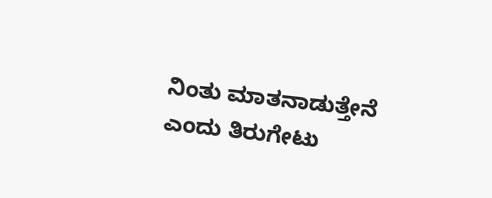ನಿಂತು ಮಾತನಾಡುತ್ತೇನೆ ಎಂದು ತಿರುಗೇಟು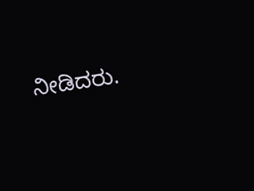ನೀಡಿದರು.